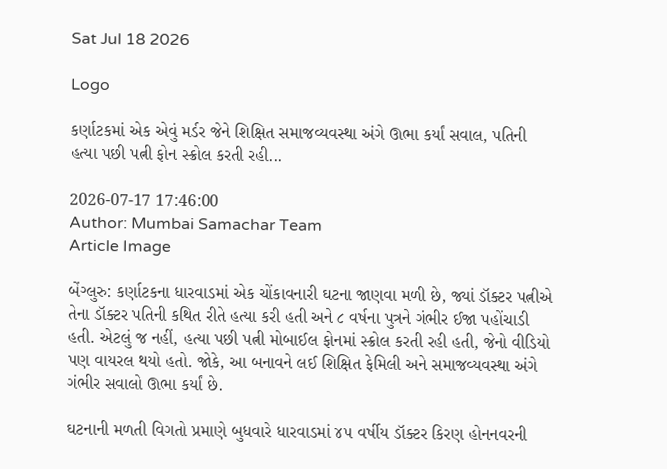Sat Jul 18 2026

Logo

કર્ણાટકમાં એક એવું મર્ડર જેને શિક્ષિત સમાજવ્યવસ્થા અંગે ઊભા કર્યાં સવાલ, પતિની હત્યા પછી પત્ની ફોન સ્ક્રોલ કરતી રહી...

2026-07-17 17:46:00
Author: Mumbai Samachar Team
Article Image

બેંગ્લુરુ: કર્ણાટકના ધારવાડમાં એક ચોંકાવનારી ઘટના જાણવા મળી છે, જ્યાં ડૉક્ટર પત્નીએ તેના ડૉક્ટર પતિની કથિત રીતે હત્યા કરી હતી અને ૮ વર્ષના પુત્રને ગંભીર ઈજા પહોંચાડી હતી. એટલું જ નહીં, હત્યા પછી પત્ની મોબાઈલ ફોનમાં સ્ક્રોલ કરતી રહી હતી, જેનો વીડિયો પણ વાયરલ થયો હતો. જોકે, આ બનાવને લઈ શિક્ષિત ફેમિલી અને સમાજવ્યવસ્થા અંગે ગંભીર સવાલો ઊભા કર્યાં છે.

ઘટનાની મળતી વિગતો પ્રમાણે બુધવારે ધારવાડમાં ૪૫ વર્ષીય ડૉક્ટર કિરણ હોનનવરની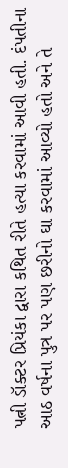પત્ની ડૉક્ટર પ્રિયંકા દ્વારા કથિત રીતે હત્યા કરવામાં આવી હતી. દંપતીના આઠ વર્ષના પુત્ર પર પણ છરીનો ઘા કરવામાં આવ્યો હતો અને તે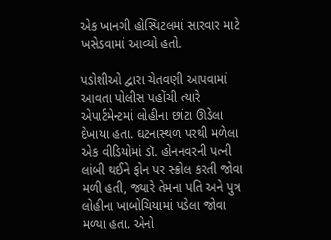એક ખાનગી હોસ્પિટલમાં સારવાર માટે ખસેડવામાં આવ્યો હતો.

પડોશીઓ દ્વારા ચેતવણી આપવામાં આવતા પોલીસ પહોંચી ત્યારે એપાર્ટમેન્ટમાં લોહીના છાંટા ઊડેલા દેખાયા હતા. ઘટનાસ્થળ પરથી મળેલા એક વીડિયોમાં ડૉ. હોનનવરની પત્ની લાંબી થઈને ફોન પર સ્ક્રોલ કરતી જોવા મળી હતી, જ્યારે તેમના પતિ અને પુત્ર લોહીના ખાબોચિયામાં પડેલા જોવા મળ્યા હતા. એનો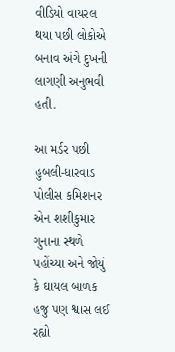વીડિયો વાયરલ થયા પછી લોકોએ બનાવ અંગે દુખની લાગણી અનુભવી હતી.

આ મર્ડર પછી હુબલી-ધારવાડ પોલીસ કમિશનર એન શશીકુમાર ગુનાના સ્થળે પહોંચ્યા અને જોયું કે ઘાયલ બાળક હજુ પણ શ્વાસ લઈ રહ્યો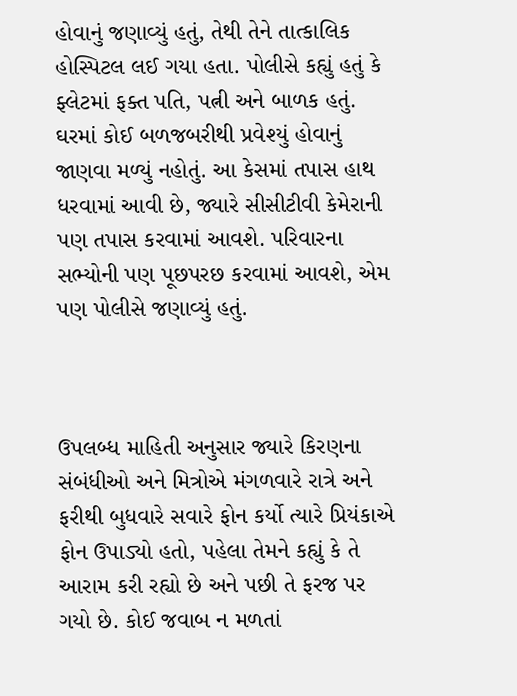હોવાનું જણાવ્યું હતું, તેથી તેને તાત્કાલિક હોસ્પિટલ લઈ ગયા હતા. પોલીસે કહ્યું હતું કે ફ્લેટમાં ફક્ત પતિ, પત્ની અને બાળક હતું. ઘરમાં કોઈ બળજબરીથી પ્રવેશ્યું હોવાનું જાણવા મળ્યું નહોતું. આ કેસમાં તપાસ હાથ ધરવામાં આવી છે, જ્યારે સીસીટીવી કેમેરાની પણ તપાસ કરવામાં આવશે. પરિવારના સભ્યોની પણ પૂછપરછ કરવામાં આવશે, એમ પણ પોલીસે જણાવ્યું હતું.



ઉપલબ્ધ માહિતી અનુસાર જ્યારે કિરણના સંબંધીઓ અને મિત્રોએ મંગળવારે રાત્રે અને ફરીથી બુધવારે સવારે ફોન કર્યો ત્યારે પ્રિયંકાએ ફોન ઉપાડ્યો હતો, પહેલા તેમને કહ્યું કે તે આરામ કરી રહ્યો છે અને પછી તે ફરજ પર ગયો છે. કોઈ જવાબ ન મળતાં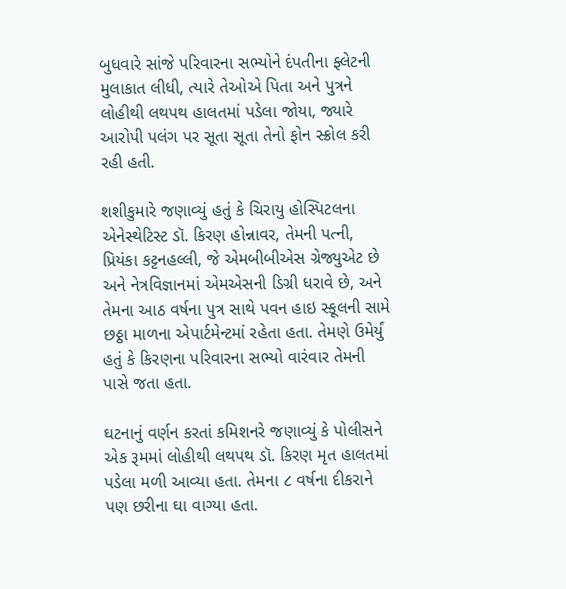બુધવારે સાંજે પરિવારના સભ્યોને દંપતીના ફ્લેટની મુલાકાત લીધી, ત્યારે તેઓએ પિતા અને પુત્રને લોહીથી લથપથ હાલતમાં પડેલા જોયા, જ્યારે આરોપી પલંગ પર સૂતા સૂતા તેનો ફોન સ્ક્રોલ કરી રહી હતી.

શશીકુમારે જણાવ્યું હતું કે ચિરાયુ હોસ્પિટલના એનેસ્થેટિસ્ટ ડૉ. કિરણ હોન્નાવર, તેમની પત્ની, પ્રિયંકા કટ્ટનહલ્લી, જે એમબીબીએસ ગ્રેજ્યુએટ છે અને નેત્રવિજ્ઞાનમાં એમએસની ડિગ્રી ધરાવે છે, અને તેમના આઠ વર્ષના પુત્ર સાથે પવન હાઇ સ્કૂલની સામે છઠ્ઠા માળના એપાર્ટમેન્ટમાં રહેતા હતા. તેમણે ઉમેર્યું હતું કે કિરણના પરિવારના સભ્યો વારંવાર તેમની પાસે જતા હતા.

ઘટનાનું વર્ણન કરતાં કમિશનરે જણાવ્યું કે પોલીસને એક રૂમમાં લોહીથી લથપથ ડૉ. કિરણ મૃત હાલતમાં પડેલા મળી આવ્યા હતા. તેમના ૮ વર્ષના દીકરાને પણ છરીના ઘા વાગ્યા હતા.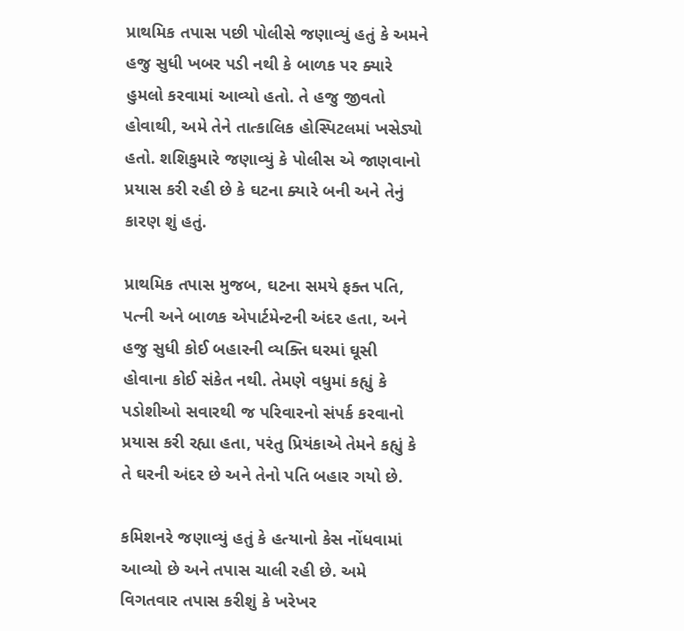પ્રાથમિક તપાસ પછી પોલીસે જણાવ્યું હતું કે અમને હજુ સુધી ખબર પડી નથી કે બાળક પર ક્યારે હુમલો કરવામાં આવ્યો હતો. તે હજુ જીવતો હોવાથી, અમે તેને તાત્કાલિક હોસ્પિટલમાં ખસેડ્યો હતો. શશિકુમારે જણાવ્યું કે પોલીસ એ જાણવાનો પ્રયાસ કરી રહી છે કે ઘટના ક્યારે બની અને તેનું કારણ શું હતું.

પ્રાથમિક તપાસ મુજબ, ઘટના સમયે ફક્ત પતિ, પત્ની અને બાળક એપાર્ટમેન્ટની અંદર હતા, અને હજુ સુધી કોઈ બહારની વ્યક્તિ ઘરમાં ઘૂસી હોવાના કોઈ સંકેત નથી. તેમણે વધુમાં કહ્યું કે પડોશીઓ સવારથી જ પરિવારનો સંપર્ક કરવાનો પ્રયાસ કરી રહ્યા હતા, પરંતુ પ્રિયંકાએ તેમને કહ્યું કે તે ઘરની અંદર છે અને તેનો પતિ બહાર ગયો છે.

કમિશનરે જણાવ્યું હતું કે હત્યાનો કેસ નોંધવામાં આવ્યો છે અને તપાસ ચાલી રહી છે. અમે વિગતવાર તપાસ કરીશું કે ખરેખર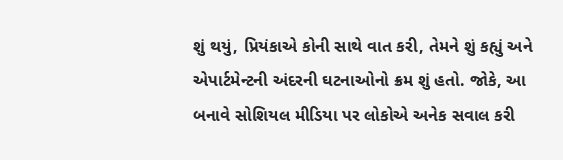શું થયું, પ્રિયંકાએ કોની સાથે વાત કરી, તેમને શું કહ્યું અને એપાર્ટમેન્ટની અંદરની ઘટનાઓનો ક્રમ શું હતો. જોકે, આ બનાવે સોશિયલ મીડિયા પર લોકોએ અનેક સવાલ કરી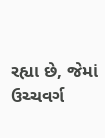રહ્યા છે, જેમાં ઉચ્ચવર્ગ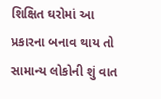શિક્ષિત ઘરોમાં આ પ્રકારના બનાવ થાય તો સામાન્ય લોકોની શું વાત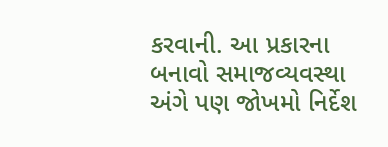કરવાની. આ પ્રકારના બનાવો સમાજવ્યવસ્થા અંગે પણ જોખમો નિર્દેશ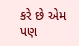કરે છે એમ પણ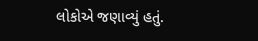લોકોએ જણાવ્યું હતું.